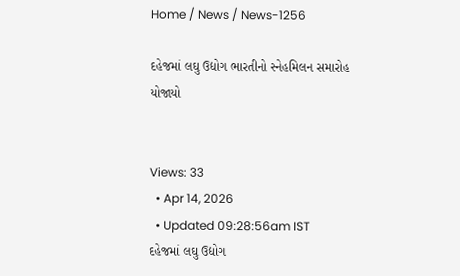Home / News / News-1256

દહેજમાં લઘુ ઉદ્યોગ ભારતીનો સ્નેહમિલન સમારોહ યોજાયો


Views: 33
  • Apr 14, 2026
  • Updated 09:28:56am IST
દહેજમાં લઘુ ઉદ્યોગ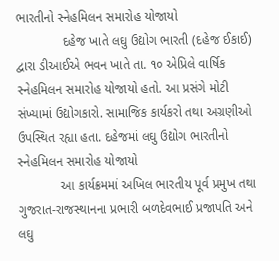ભારતીનો સ્નેહમિલન સમારોહ યોજાયો
             દહેજ ખાતે લઘુ ઉદ્યોગ ભારતી (દહેજ ઈકાઈ) દ્વારા ડીઆઈએ ભવન ખાતે તા. ૧૦ એપ્રિલે વાર્ષિક સ્નેહમિલન સમારોહ યોજાયો હતો. આ પ્રસંગે મોટી સંખ્યામાં ઉદ્યોગકારો. સામાજિક કાર્યકરો તથા અગ્રણીઓ ઉપસ્થિત રહ્યા હતા. દહેજમાં લઘુ ઉદ્યોગ ભારતીનો સ્નેહમિલન સમારોહ યોજાયો
            આ કાર્યક્રમમાં અખિલ ભારતીય પૂર્વ પ્રમુખ તથા ગુજરાત-રાજસ્થાનના પ્રભારી બળદેવભાઈ પ્રજાપતિ અને લઘુ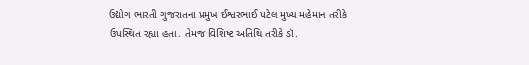ઉદ્યોગ ભારતી ગુજરાતના પ્રમુખ ઈશ્વરભાઈ પટેલ મુખ્ય મહેમાન તરીકે ઉપસ્થિત રહ્યા હતા. તેમજ વિશિષ્ટ અતિથિ તરીકે ડૉ.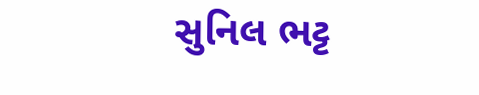સુનિલ ભટ્ટ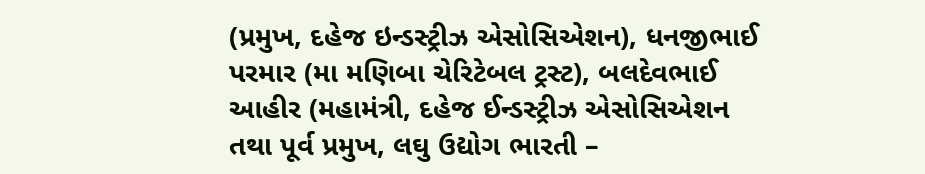(પ્રમુખ, દહેજ ઇન્ડસ્ટ્રીઝ એસોસિએશન), ધનજીભાઈ પરમાર (મા મણિબા ચેરિટેબલ ટ્રસ્ટ), બલદેવભાઈ આહીર (મહામંત્રી, દહેજ ઈન્ડસ્ટ્રીઝ એસોસિએશન તથા પૂર્વ પ્રમુખ, લઘુ ઉદ્યોગ ભારતી –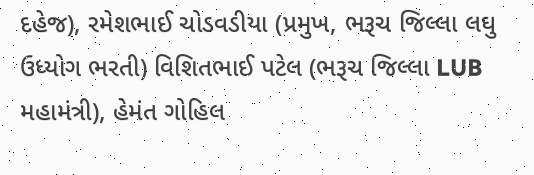દહેજ), રમેશભાઈ ચોડવડીયા (પ્રમુખ, ભરૂચ જિલ્લા લઘુ ઉધ્યોગ ભરતી) વિશિતભાઈ પટેલ (ભરૂચ જિલ્લા LUB મહામંત્રી), હેમંત ગોહિલ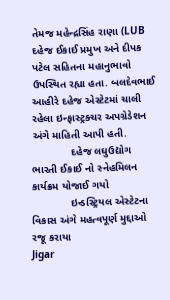તેમજ મહેન્દ્રસિંહ રાણા (LUB દહેજ ઈકાઈ પ્રમુખ અને દીપક પટેલ સહિતના મહાનુભાવો ઉપસ્થિત રહ્યા હતા. બલદેવભાઈ આહીરે દહેજ એસ્ટેટમાં ચાલી રહેલા ઇન્ફાસ્ટ્રક્ચર અપગ્રેડેશન અંગે માહિતી આપી હતી.
             દહેજ લઘુઉદ્યોગ ભારતી ઈકાઈ નો સ્નેહમિલન કાર્યક્રમ યોજાઈ ગયો
             ઇન્ડસ્ટ્રિયલ એસ્ટેટના વિકાસ અંગે મહત્વપૂર્ણ મુદ્દાઓ રજૂ કરાયા
Jigar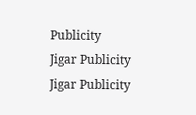Publicity
Jigar Publicity
Jigar Publicity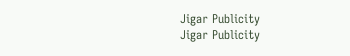Jigar Publicity
Jigar Publicity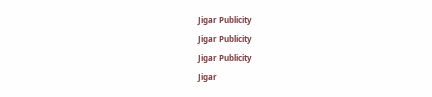Jigar Publicity
Jigar Publicity
Jigar Publicity
Jigar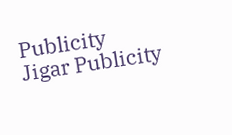Publicity
Jigar Publicity